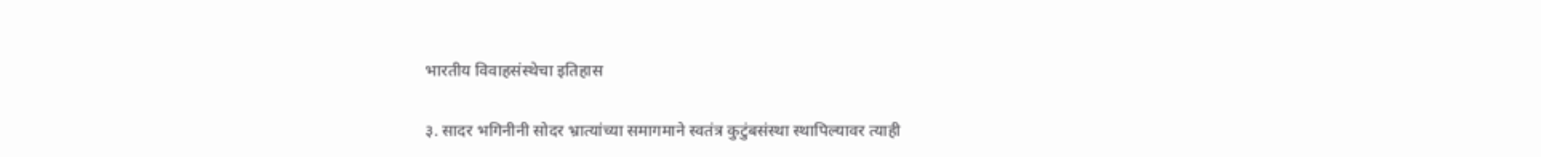भारतीय विवाहसंस्थेचा इतिहास

३. सादर भगिनीनी सोदर भ्रात्यांच्या समागमाने स्वतंत्र कुटुंबसंस्था स्थापिल्यावर त्याही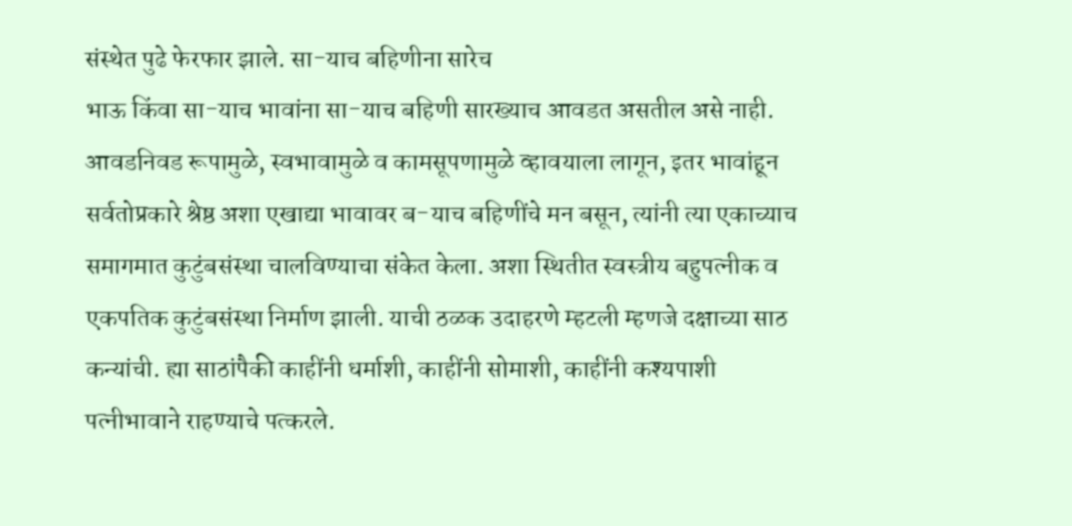संस्थेत पुढे फेरफार झाले. सा-याच बहिणीना सारेच
भाऊ किंवा सा-याच भावांना सा-याच बहिणी सारख्याच आवडत असतील असे नाही. आवडनिवड रूपामुळे, स्वभावामुळे व कामसूपणामुळे व्हावयाला लागून, इतर भावांहून सर्वतोप्रकारे श्रेष्ठ अशा एखाद्या भावावर ब-याच बहिणींचे मन बसून, त्यांनी त्या एकाच्याच समागमात कुटुंबसंस्था चालविण्याचा संकेत केला. अशा स्थितीत स्वस्त्रीय बहुपत्नीक व एकपतिक कुटुंबसंस्था निर्माण झाली. याची ठळक उदाहरणे म्हटली म्हणजे दक्षाच्या साठ कन्यांची. ह्या साठांपैकी काहींनी धर्माशी, काहींनी सोमाशी, काहींनी कश्यपाशी पत्नीभावाने राहण्याचे पत्करले.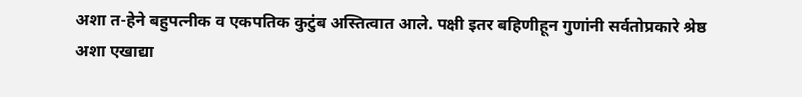अशा त-हेने बहुपत्नीक व एकपतिक कुटुंब अस्तित्वात आले. पक्षी इतर बहिणीहून गुणांनी सर्वतोप्रकारे श्रेष्ठ अशा एखाद्या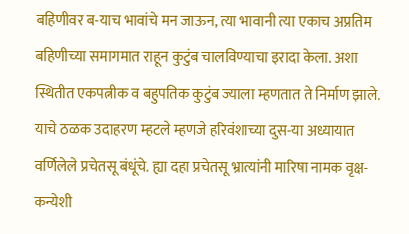बहिणीवर ब-याच भावांचे मन जाऊन, त्या भावानी त्या एकाच अप्रतिम बहिणीच्या समागमात राहून कुटुंब चालविण्याचा इरादा केला. अशा स्थितीत एकपत्नीक व बहुपतिक कुटुंब ज्याला म्हणतात ते निर्माण झाले. याचे ठळक उदाहरण म्हटले म्हणजे हरिवंशाच्या दुस-या अध्यायात वर्णिलेले प्रचेतसू बंधूंचे. ह्या दहा प्रचेतसू भ्रात्यांनी मारिषा नामक वृक्ष-कन्येशी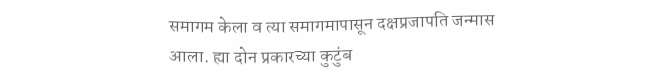समागम केला व त्या समागमापासून दक्षप्रजापति जन्मास आला. ह्या दोन प्रकारच्या कुटुंब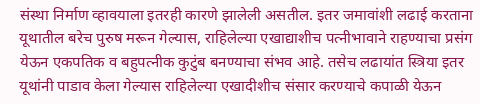संस्था निर्माण व्हावयाला इतरही कारणे झालेली असतील. इतर जमावांशी लढाई करताना यूथातील बरेच पुरुष मरून गेल्यास, राहिलेल्या एखाद्याशीच पत्नीभावाने राहण्याचा प्रसंग येऊन एकपतिक व बहुपत्नीक कुटुंब बनण्याचा संभव आहे. तसेच लढायांत स्त्रिया इतर यूथांनी पाडाव केला गेल्यास राहिलेल्या एखादीशीच संसार करण्याचे कपाळी येऊन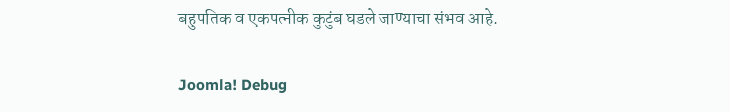बहुपतिक व एकपत्नीक कुटुंब घडले जाण्याचा संभव आहे.

Joomla! Debug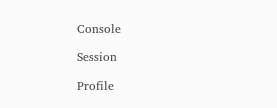Console

Session

Profile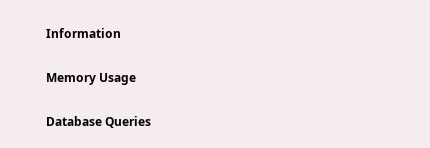Information

Memory Usage

Database Queries